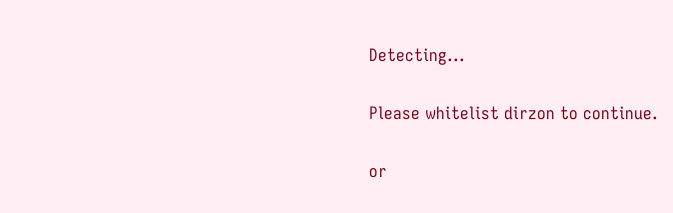Detecting...

Please whitelist dirzon to continue.

or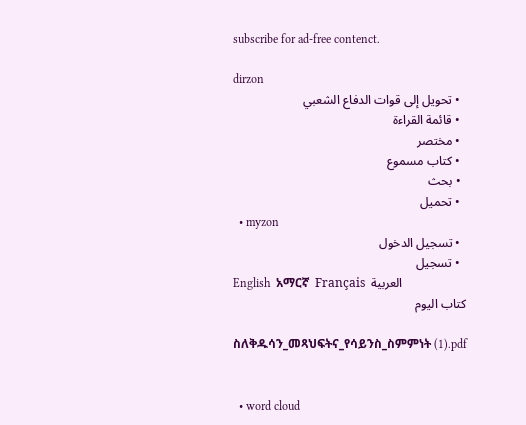subscribe for ad-free contenct.

dirzon
  • تحويل إلى قوات الدفاع الشعبي
  • قائمة القراءة
  • مختصر
  • كتاب مسموع
  • بحث
  • تحميل
  • myzon
  • تسجيل الدخول
  • تسجيل
English  አማርኛ  Français  العربية
كتاب اليوم

ስለቅዱሳን_መጻህፍትና_የሳይንስ_ስምምነት (1).pdf


  • word cloud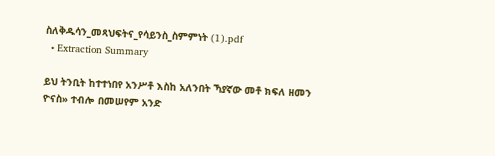ስለቅዱሳን_መጻህፍትና_የሳይንስ_ስምምነት (1).pdf
  • Extraction Summary

ይህ ትንቢት ከተተነበየ አንሥቶ እስከ አለንበት ኻያኛው መቶ ክፍለ ዘመን ዮናስ» ተብሎ በመሠየም አንድ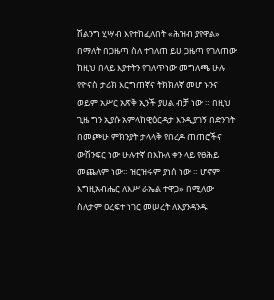ሽልንግ ሂሣብ እየተከፈለበት «ሕዝብ ያየዋል» በማለት በጋዜጣ ስለ ተገለጠ ይሀ ጋዜጣ የገለጠው ከዚህ በላይ እያተትን የገለጥነው መግለጫ ሁሉ የዮናስ ታሪክ እርግጠኛና ትክክለኛ መሆ ኑንና ወይም አሥር አጽቅ ኢንች ያሀል ብቻ ነው ። በዚህ ጊዜ ግን ኢያሱ አምላከዊዕርዳታ እንዲያገኝ በድንገት በመጮሁ ምክንያት ታላላቅ የበረዶ ጠጠሮችና ውሽንፍር ነው ሁሉተኛ በእኩለ ቀን ላይ የፀሕይ መጨለም ነው። ዝርዝሩም ያነሰ ነው ። ሆኖም እግዚአብሔር ለእሥ ራኤል ተዋጋ» በሚለው ስለታም ዐረፍተ ነገር መሠረት ለእያንዳንዱ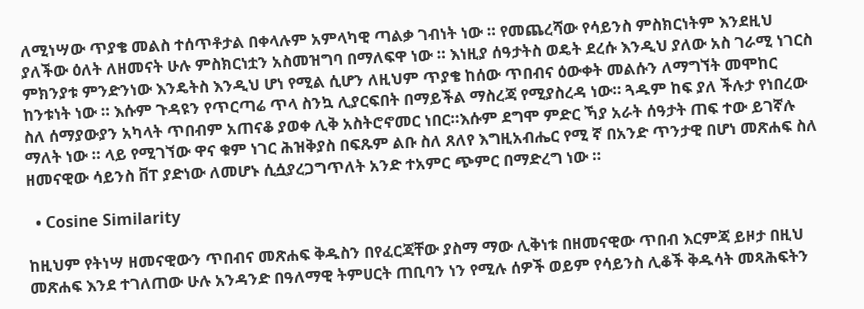ለሚነሣው ጥያቄ መልስ ተሰጥቶታል በቀላሉም አምላካዊ ጣልቃ ገብነት ነው ። የመጨረሻው የሳይንስ ምስክርነትም እንደዚህ ያለችው ዕለት ለዘመናት ሁሉ ምስክርነቷን አስመዝግባ በማለፍዋ ነው ። እነዚያ ሰዓታትስ ወዴት ደረሱ እንዲህ ያለው አስ ገራሚ ነገርስ ምክንያቱ ምንድንነው እንዴትስ እንዲህ ሆነ የሚል ሲሆን ለዚህም ጥያቄ ከሰው ጥበብና ዕውቀት መልሱን ለማግኘት መሞከር ከንቱነት ነው ። እሱም ጉዳዩን የጥርጣሬ ጥላ ስንኳ ሊያርፍበት በማይችል ማስረጃ የሚያስረዳ ነው። ጓዱም ከፍ ያለ ችሉታ የነበረው ስለ ሰማያውያን አካላት ጥበብም አጠናቆ ያወቀ ሊቅ አስትሮኖመር ነበር።እሱም ደግሞ ምድር ኻያ አራት ሰዓታት ጠፍ ተው ይገኛሉ ማለት ነው ። ላይ የሚገኘው ዋና ቁም ነገር ሕዝቅያስ በፍጹም ልቡ ስለ ጸለየ እግዚአብሔር የሚ ኛ በአንድ ጥንታዊ በሆነ መጽሐፍ ስለ ዘመናዊው ሳይንስ ቨፐ ያድነው ለመሆኑ ሲሷያረጋግጥለት አንድ ተአምር ጭምር በማድረግ ነው ።

  • Cosine Similarity

ከዚህም የትነሣ ዘመናዊውን ጥበብና መጽሐፍ ቅዱስን በየፈርጃቸው ያስማ ማው ሊቅነቱ በዘመናዊው ጥበብ እርምጃ ይዞታ በዚህ መጽሐፍ እንደ ተገለጠው ሁሉ አንዳንድ በዓለማዊ ትምሀርት ጠቢባን ነን የሚሉ ሰዎች ወይም የሳይንስ ሊቆች ቅዱሳት መጻሕፍትን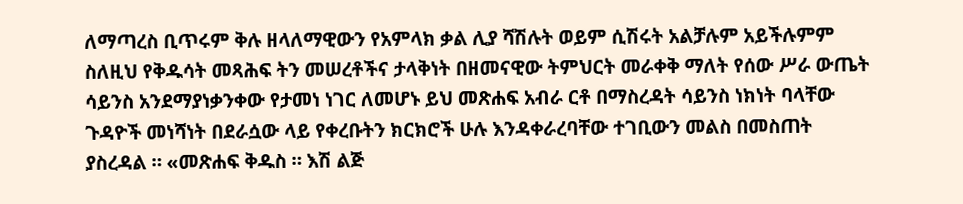ለማጣረስ ቢጥሩም ቅሉ ዘላለማዊውን የአምላክ ቃል ሊያ ሻሽሉት ወይም ሲሽሩት አልቻሉም አይችሉምም ስለዚህ የቅዱሳት መጻሕፍ ትን መሠረቶችና ታላቅነት በዘመናዊው ትምህርት መራቀቅ ማለት የሰው ሥራ ውጤት ሳይንስ አንደማያነቃንቀው የታመነ ነገር ለመሆኑ ይህ መጽሐፍ አብራ ርቶ በማስረዳት ሳይንስ ነክነት ባላቸው ጉዳዮች መነሻነት በደራሷው ላይ የቀረቡትን ክርክሮች ሁሉ እንዳቀራረባቸው ተገቢውን መልስ በመስጠት ያስረዳል ። «መጽሐፍ ቅዱስ ። እሽ ልጅ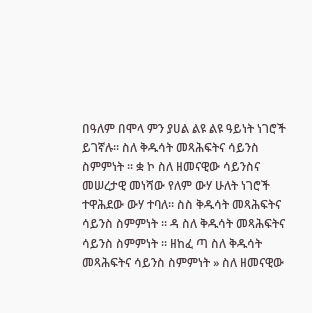በዓለም በሞላ ምን ያሀል ልዩ ልዩ ዓይነት ነገሮች ይገኛሉ። ስለ ቅዱሳት መጻሕፍትና ሳይንስ ስምምነት ። ቋ ኮ ስለ ዘመናዊው ሳይንስና መሠረታዊ መነሻው የለም ውሃ ሁለት ነገሮች ተዋሕደው ውሃ ተባለ። ስስ ቅዱሳት መጻሕፍትና ሳይንስ ስምምነት ። ዳ ስለ ቅዱሳት መጻሕፍትና ሳይንስ ስምምነት ። ዘከፈ ጣ ስለ ቅዱሳት መጻሕፍትና ሳይንስ ስምምነት » ስለ ዘመናዊው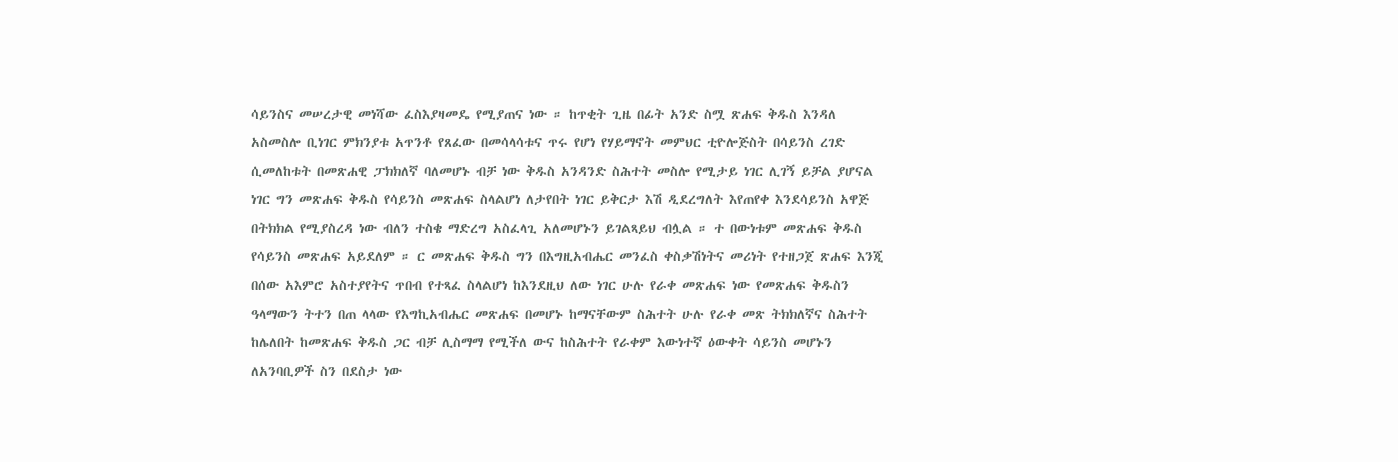ሳይንስና መሠረታዊ መነሻው ፈስእያዛመዴ የሚያጠና ነው ። ከጥቂት ጊዜ በፊት አንድ ስሟ ጽሐፍ ቅዱስ እንዳለ አስመስሎ ቢነገር ምክንያቱ አጥንቶ የጸፈው በመሳላሳቱና ጥሩ የሆነ የሃይማኖት መምህር ቲዮሎጅስት በሳይንስ ረገድ ሲመለከቱት በመጽሐዊ ፓክክለኛ ባለመሆኑ ብቻ ነው ቅዱስ አንዳንድ ስሕተት መስሎ የሚታይ ነገር ሊገኝ ይቻል ያሆናል ነገር ግን መጽሐፍ ቅዱስ የሳይንስ መጽሐፍ ስላልሆነ ለታየበት ነገር ይቅርታ እሽ ዲደረግለት እየጠየቀ እንደሳይንስ አዋጅ በትክክል የሚያስረዳ ነው ብለን ተስቄ ማድረግ አስፈላጊ አለመሆኑን ይገልጻይህ ብሏል ። ተ በውነቱም መጽሐፍ ቅዱስ የሳይንስ መጽሐፍ አይደለም ። ር መጽሐፍ ቅዱስ ግን በእግዚአብሔር መንፈስ ቀስቃሽነትና መሪነት የተዘጋጀ ጽሐፍ እንጂ በሰው አእምሮ አስተያየትና ጥበብ የተጻፈ ስላልሆነ ከእንደዚህ ለው ነገር ሁሉ የራቀ መጽሐፍ ነው የመጽሐፍ ቅዱስን ዓላማውን ትተን በጠ ላላው የእግኪአብሔር መጽሐፍ በመሆኑ ከማናቸውም ስሕተት ሁሉ የራቀ መጽ ትክክለኛና ስሕተት ከሌለበት ከመጽሐፍ ቅዱስ ጋር ብቻ ሊስማማ የሚችለ ውና ከስሕተት የራቀም እውነተኛ ዕውቀት ሳይንስ መሆኑን ለአንባቢዎች ስን በደስታ ነው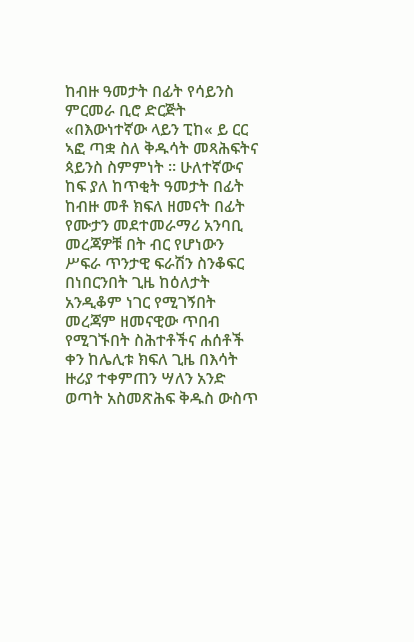ከብዙ ዓመታት በፊት የሳይንስ ምርመራ ቢሮ ድርጅት «በእውነተኛው ላይን ፒከ« ይ ርር ኣፎ ጣቋ ስለ ቅዱሳት መጻሕፍትና ጳይንስ ስምምነት ። ሁለተኛውና ከፍ ያለ ከጥቂት ዓመታት በፊት ከብዙ መቶ ክፍለ ዘመናት በፊት የሙታን መደተመራማሪ አንባቢ መረጃዎቹ በት ብር የሆነውን ሥፍራ ጥንታዊ ፍራሽን ስንቆፍር በነበርንበት ጊዜ ከዕለታት አንዲቆም ነገር የሚገኝበት መረጃም ዘመናዊው ጥበብ የሚገኙበት ስሕተቶችና ሐሰቶች ቀን ከሌሊቱ ክፍለ ጊዜ በእሳት ዙሪያ ተቀምጠን ሣለን አንድ ወጣት አስመጽሕፍ ቅዱስ ውስጥ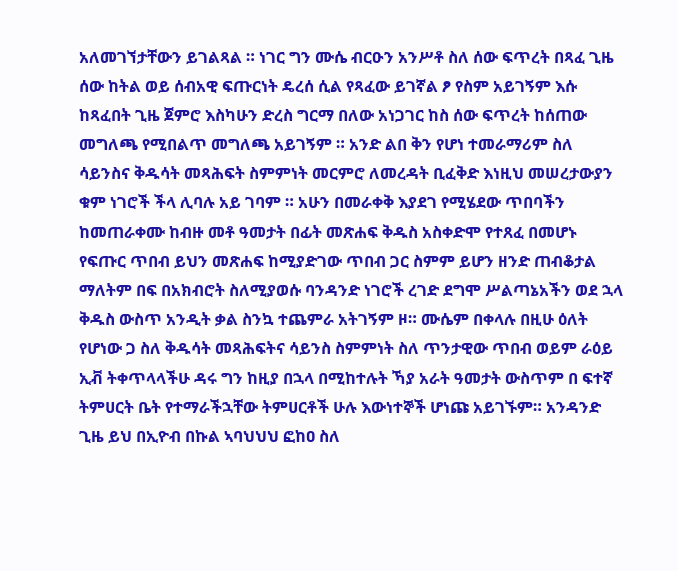አለመገኘታቸውን ይገልጻል ። ነገር ግን ሙሴ ብርዑን አንሥቶ ስለ ሰው ፍጥረት በጻፈ ጊዜ ሰው ከትል ወይ ሰብአዊ ፍጡርነት ዴረሰ ሲል የጻፈው ይገኛል ፆ የስም አይገኝም እሱ ከጻፈበት ጊዜ ጀምሮ እስካሁን ድረስ ግርማ በለው አነጋገር ከስ ሰው ፍጥረት ከሰጠው መግለጫ የሚበልጥ መግለጫ አይገኝም ። አንድ ልበ ቅን የሆነ ተመራማሪም ስለ ሳይንስና ቅዱሳት መጻሕፍት ስምምነት መርምሮ ለመረዳት ቢፈቅድ እነዚህ መሠረታውያን ቁም ነገሮች ችላ ሊባሉ አይ ገባም ። አሁን በመራቀቅ እያደገ የሚሄደው ጥበባችን ከመጠራቀሙ ከብዙ መቶ ዓመታት በፊት መጽሐፍ ቅዱስ አስቀድሞ የተጸፈ በመሆኑ የፍጡር ጥበብ ይህን መጽሐፍ ከሚያድገው ጥበብ ጋር ስምም ይሆን ዘንድ ጠብቆታል ማለትም በፍ በአክብሮት ስለሚያወሱ ባንዳንድ ነገሮች ረገድ ደግሞ ሥልጣኔአችን ወደ ኋላ ቅዱስ ውስጥ አንዲት ቃል ስንኳ ተጨምራ አትገኝም ዞ። ሙሴም በቀላሉ በዚሁ ዕለት የሆነው ጋ ስለ ቅዱሳት መጻሕፍትና ሳይንስ ስምምነት ስለ ጥንታዊው ጥበብ ወይም ራዕይ ኢቭ ትቀጥላላችሁ ዳሩ ግን ከዚያ በኋላ በሚከተሉት ኻያ አራት ዓመታት ውስጥም በ ፍተኛ ትምሀርት ቤት የተማራችኋቸው ትምሀርቶች ሁሉ እውነተኞች ሆነጩ አይገኙም። አንዳንድ ጊዜ ይህ በኢዮብ በኩል ኣባህህህ ፎከዐ ስለ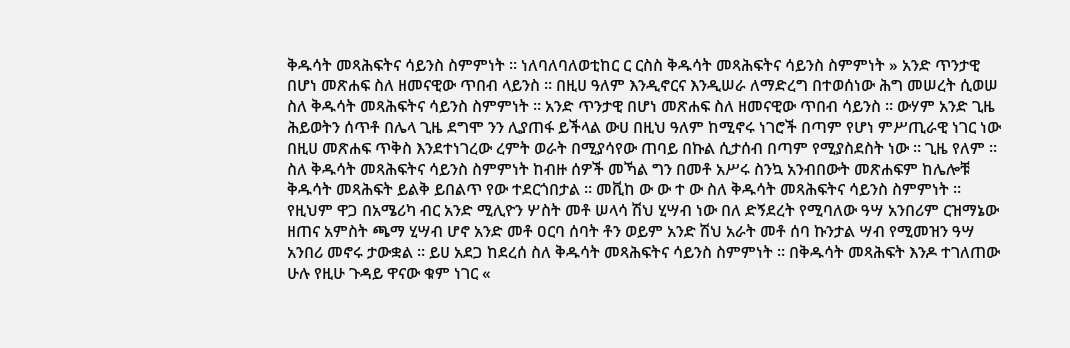ቅዱሳት መጻሕፍትና ሳይንስ ስምምነት ። ነለባለባለወቲከር ር ርስስ ቅዱሳት መጻሕፍትና ሳይንስ ስምምነት » አንድ ጥንታዊ በሆነ መጽሐፍ ስለ ዘመናዊው ጥበብ ላይንስ ። በዚሀ ዓለም እንዲኖርና እንዲሠራ ለማድረግ በተወሰነው ሕግ መሠረት ሲወሠ ስለ ቅዱሳት መጻሕፍትና ሳይንስ ስምምነት ። አንድ ጥንታዊ በሆነ መጽሐፍ ስለ ዘመናዊው ጥበብ ሳይንስ ። ውሃም አንድ ጊዜ ሕይወትን ሰጥቶ በሌላ ጊዜ ደግሞ ንን ሊያጠፋ ይችላል ውሀ በዚህ ዓለም ከሚኖሩ ነገሮች በጣም የሆነ ምሥጢራዊ ነገር ነው በዚሀ መጽሐፍ ጥቅስ እንደተነገረው ረምት ወራት በሚያሳየው ጠባይ በኩል ሲታሰብ በጣም የሚያስደስት ነው ። ጊዜ የለም ። ስለ ቅዱሳት መጻሕፍትና ሳይንስ ስምምነት ከብዙ ሰዎች መኻል ግን በመቶ አሥሩ ስንኳ አንብበውት መጽሐፍም ከሌሎቹ ቅዱሳት መጻሕፍት ይልቅ ይበልጥ የው ተደርጎበታል ። መቪከ ው ው ተ ው ስለ ቅዱሳት መጻሕፍትና ሳይንስ ስምምነት ። የዚህም ዋጋ በአሜሪካ ብር አንድ ሚሊዮን ሦስት መቶ ሠላሳ ሽህ ሂሣብ ነው በለ ድኝደረት የሚባለው ዓሣ አንበሪም ርዝማኔው ዘጠና አምስት ጫማ ሂሣብ ሆኖ አንድ መቶ ዐርባ ሰባት ቶን ወይም አንድ ሽህ አራት መቶ ሰባ ኩንታል ሣብ የሚመዝን ዓሣ አንበሪ መኖሩ ታውቋል ። ይሀ አደጋ ከደረሰ ስለ ቅዱሳት መጻሕፍትና ሳይንስ ስምምነት ። በቅዱሳት መጻሕፍት እንዶ ተገለጠው ሁሉ የዚሁ ጉዳይ ዋናው ቁም ነገር «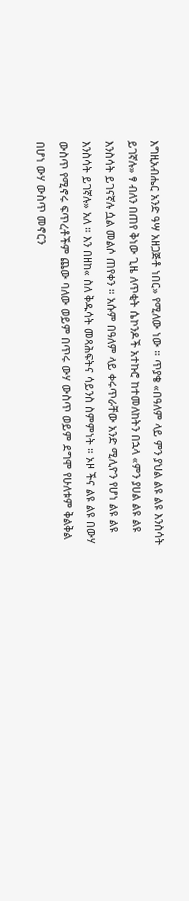እግዚአብሔር አንድ ዓሣ አዘጋጅቶ ነበር» የሚለው ነው ። ጥያቄ «በዓለም ላይ ምን ያህል ልዩ ልዩ እንስሳት ይገኛሉ» ፃ ብለን በጠየ ቅነው ጊዜ ለጥቂት ሴኮንዶች አተኩሮ ከተመለከትን በኋላ «ምን ያሀል ልዩ ልዩ እንስሳት ይገናኛሉ ሷል መልሶ ጠየቀን ። አሱም በዓለም ላይ ቀሩጥራቸው አንድ ሚሊዮን የሆነ ልዩ ልዩ እንስሳት ይገኛሉ» አለ ። እን በዘከ« ስለ ቅዱሳት መጻሕፍትና ሳይንስ ስምምነት ። ኦዞ ችና ልዩ ልዩ በውሃ ውስጥ የሚኖሩ ፍጥረቶችም ጨው ባለው ወይም በጥሩ ውሃ ውስጥ ወይም ደግሞ የሁለቱም ቅልቅል በሆነ ውሃ ውስጥ መኖርን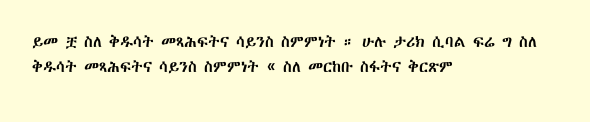ይመ ቿ ስለ ቅዱሳት መጻሕፍትና ሳይንስ ስምምነት ። ሁሉ ታሪክ ሲባል ፍሬ ግ ስለ ቅዱሳት መጻሕፍትና ሳይንስ ስምምነት « ስለ መርከቡ ስፋትና ቅርጽም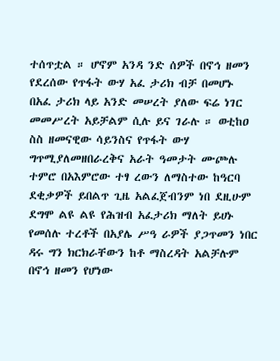ተሰጥቷል ። ሆኖም አንዳ ንድ ሰዎች በኖኅ ዘመን የደረሰው የጥፋት ውሃ አፈ ታሪክ ብቻ በመሆኑ በአፈ ታሪክ ላይ አንድ መሠረት ያለው ፍሬ ነገር መመሥረት አይቻልም ሲሉ ይና ገራሉ ። ወቲከዐ ስስ ዘመናዊው ሳይንስና የጥፋት ውሃ ግጥሚያለመዘበራረቅና አራት ዓመታት ሙጮሉ ተምሮ በአእምሮው ተፃ ረውን ለማስተው ከዓርባ ደቂቃዎች ይበልጥ ጊዜ አልፈጀብንም ነበ ደዚሁም ደግሞ ልዩ ልዩ የሕዝብ አፈታሪክ ማለት ይሀኑ የመሰሉ ተረቶች በአያሌ ሥዓ ራዎች ያጋጥመን ነበር ዳሩ ግን ክርክራቸውን ከቶ ማስረዳት አልቻሉም በኖኅ ዘመን የሆነው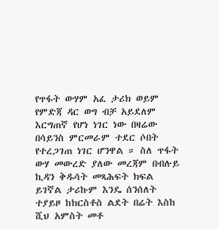የጥፋት ውሃም አፈ ታሪክ ወይም የምድጃ ዳር ወግ ብቻ አይደለም እርግጠኛ የሆነ ነገር ነው በዛሬው በሳይንስ ምርመራም ተደር ሶበት የተረጋገጠ ነገር ሆንዋል ። ስለ ጥፋት ውሃ መውረድ ያለው መረጃም በብሉይ ኪዳን ቅዱሳት መጻሕፍት ክፍል ይገኛል ታሪኩም እንዴ ሰንሰለት ተያይዞ ከክርስቶስ ልደት በሬት እስከ ሺህ አምስት መቶ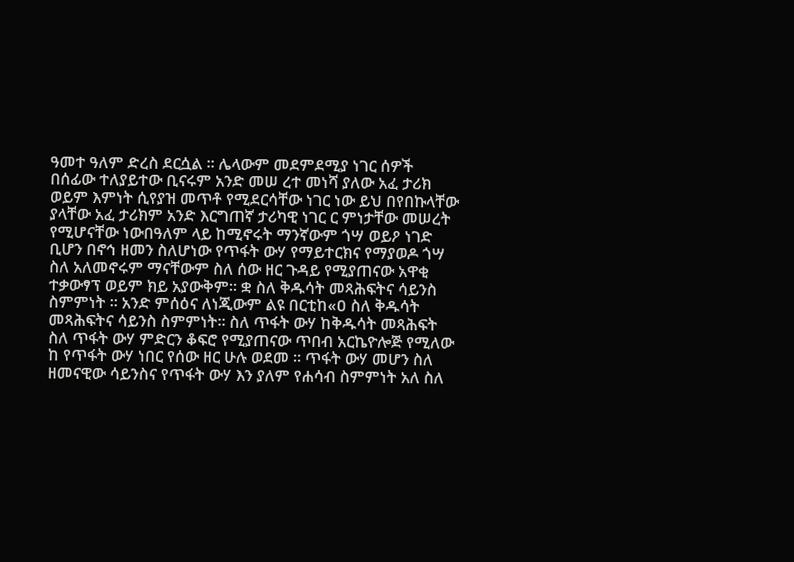ዓመተ ዓለም ድረስ ደርሷል ። ሌላውም መደምደሚያ ነገር ሰዎች በሰፊው ተለያይተው ቢናሩም አንድ መሠ ረተ መነሻ ያለው አፈ ታሪክ ወይም እምነት ሲየያዝ መጥቶ የሚደርሳቸው ነገር ነው ይህ በየበኩላቸው ያላቸው አፈ ታሪክም አንድ እርግጠኛ ታሪካዊ ነገር ር ምነታቸው መሠረት የሚሆናቸው ነውበዓለም ላይ ከሚኖሩት ማንኛውም ጎሣ ወይዖ ነገድ ቢሆን በኖኅ ዘመን ስለሆነው የጥፋት ውሃ የማይተርክና የማያወዶ ጎሣ ስለ አለመኖሩም ማናቸውም ስለ ሰው ዘር ጉዳይ የሚያጠናው አዋቂ ተቃውፃፕ ወይም ክይ አያውቅም። ቋ ስለ ቅዱሳት መጻሕፍትና ሳይንስ ስምምነት ። አንድ ምሰዕና ለነጂውም ልዩ በርቲከ«ዐ ስለ ቅዱሳት መጻሕፍትና ሳይንስ ስምምነት። ስለ ጥፋት ውሃ ከቅዱሳት መጻሕፍት ስለ ጥፋት ውሃ ምድርን ቆፍሮ የሚያጠናው ጥበብ አርኬዮሎጅ የሚለው ከ የጥፋት ውሃ ነበር የሰው ዘር ሁሉ ወደመ ። ጥፋት ውሃ መሆን ስለ ዘመናዊው ሳይንስና የጥፋት ውሃ እን ያለም የሐሳብ ስምምነት አለ ስለ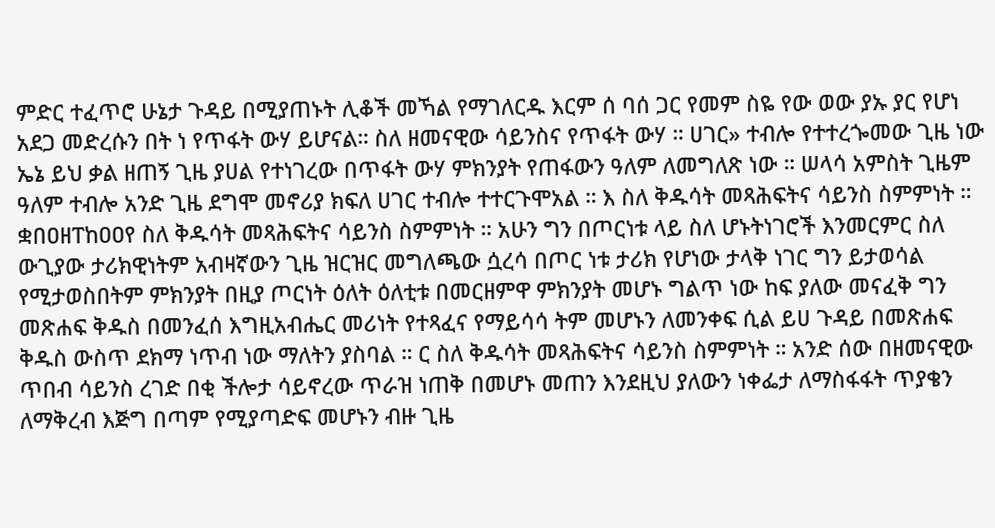ምድር ተፈጥሮ ሁኔታ ጉዳይ በሚያጠኑት ሊቆች መኻል የማገለርዱ እርም ሰ ባሰ ጋር የመም ስዬ የው ወው ያኡ ያር የሆነ አደጋ መድረሱን በት ነ የጥፋት ውሃ ይሆናል። ስለ ዘመናዊው ሳይንስና የጥፋት ውሃ ። ሀገር» ተብሎ የተተረጐመው ጊዜ ነው ኤኔ ይህ ቃል ዘጠኝ ጊዜ ያሀል የተነገረው በጥፋት ውሃ ምክንያት የጠፋውን ዓለም ለመግለጽ ነው ። ሠላሳ አምስት ጊዜም ዓለም ተብሎ አንድ ጊዜ ደግሞ መኖሪያ ክፍለ ሀገር ተብሎ ተተርጉሞአል ። እ ስለ ቅዱሳት መጻሕፍትና ሳይንስ ስምምነት ። ቋበዐዘፐከዐዐየ ስለ ቅዱሳት መጻሕፍትና ሳይንስ ስምምነት ። አሁን ግን በጦርነቱ ላይ ስለ ሆኑትነገሮች እንመርምር ስለ ውጊያው ታሪክዊነትም አብዛኛውን ጊዜ ዝርዝር መግለጫው ሷረሳ በጦር ነቱ ታሪክ የሆነው ታላቅ ነገር ግን ይታወሳል የሚታወስበትም ምክንያት በዚያ ጦርነት ዕለት ዕለቲቱ በመርዘምዋ ምክንያት መሆኑ ግልጥ ነው ከፍ ያለው መናፈቅ ግን መጽሐፍ ቅዱስ በመንፈሰ እግዚአብሔር መሪነት የተጻፈና የማይሳሳ ትም መሆኑን ለመንቀፍ ሲል ይሀ ጉዳይ በመጽሐፍ ቅዱስ ውስጥ ደክማ ነጥብ ነው ማለትን ያስባል ። ር ስለ ቅዱሳት መጻሕፍትና ሳይንስ ስምምነት ። አንድ ሰው በዘመናዊው ጥበብ ሳይንስ ረገድ በቂ ችሎታ ሳይኖረው ጥራዝ ነጠቅ በመሆኑ መጠን እንደዚህ ያለውን ነቀፌታ ለማስፋፋት ጥያቄን ለማቅረብ እጅግ በጣም የሚያጣድፍ መሆኑን ብዙ ጊዜ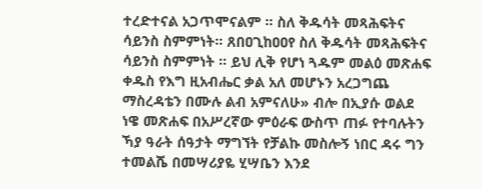ተረድተናል አጋጥሞናልም ። ስለ ቅዱሳት መጻሕፍትና ሳይንስ ስምምነት። ጸበዐጊከዐዐየ ስለ ቅዱሳት መጻሕፍትና ሳይንስ ስምምነት ። ይህ ሊቅ የሆነ ጓዱም መልዕ መጽሐፍ ቀዱስ የእግ ዚአብሔር ቃል አለ መሆኑን አረጋግጨ ማስረዳቴን በሙሉ ልብ አምናለሁ» ብሎ በኢያሱ ወልደ ነዌ መጽሐፍ በአሥረኛው ምዕራፍ ውስጥ ጠፉ የተባሉትን ኻያ ዓራት ሰዓታት ማግኘት የቻልኩ መስሎኝ ነበር ዳሩ ግን ተመልሼ በመሣሪያዬ ሂሣቤን እንደ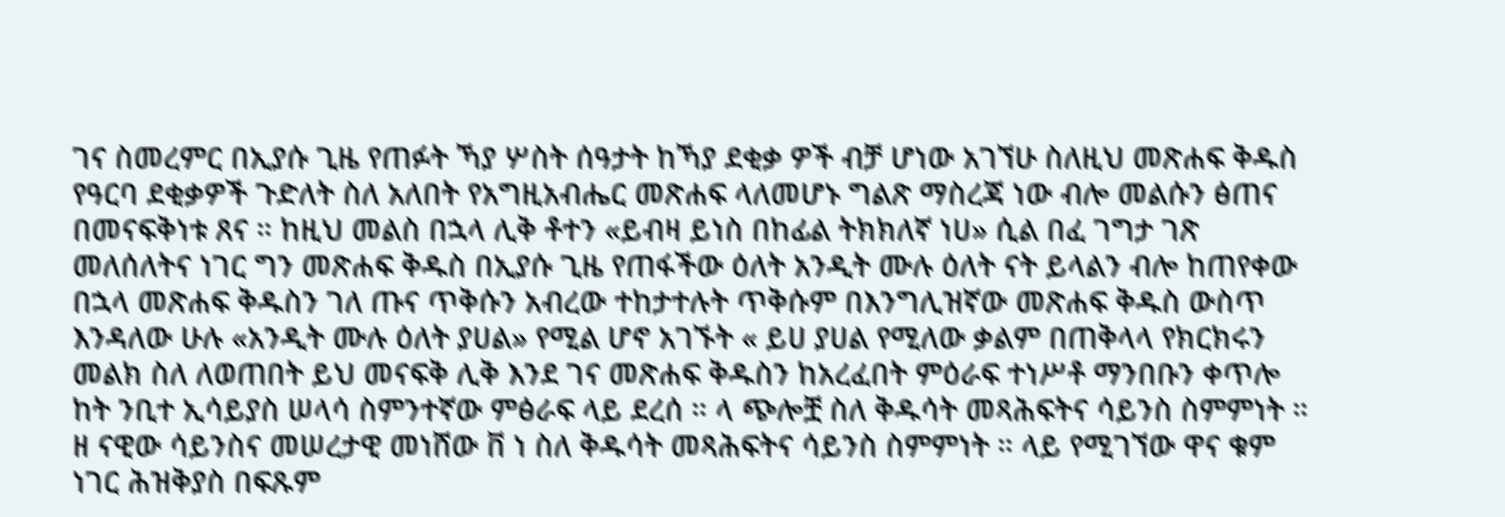ገና ስመረምር በኢያሱ ጊዜ የጠፉት ኻያ ሦስት ሰዓታት ከኻያ ደቂቃ ዎች ብቻ ሆነው አገኘሁ ስለዚህ መጽሐፍ ቅዱስ የዓርባ ደቂቃዎች ጉድለት ስለ አለበት የአግዚአብሔር መጽሐፍ ላለመሆኑ ግልጽ ማስረጃ ነው ብሎ መልሱን ፅጠና በመናፍቅነቱ ጸና ። ከዚህ መልስ በኋላ ሊቅ ቶተን «ይብዛ ይነስ በከፊል ትክክለኛ ነሀ» ሲል በፈ ገግታ ገጽ መለሰለትና ነገር ግን መጽሐፍ ቅዱስ በኢያሱ ጊዜ የጠፋችው ዕለት አንዲት ሙሉ ዕለት ናት ይላልን ብሎ ከጠየቀው በኋላ መጽሐፍ ቅዱስን ገለ ጡና ጥቅሱን አብረው ተከታተሉት ጥቅሱም በእንግሊዝኛው መጽሐፍ ቅዱስ ውስጥ እንዳለው ሁሉ «አንዲት ሙሉ ዕለት ያሀል» የሚል ሆኖ አገኙት « ይሀ ያሀል የሚለው ቃልም በጠቅላላ የክርክሩን መልክ ስለ ለወጠበት ይህ መናፍቅ ሊቅ እንደ ገና መጽሐፍ ቅዱስን ከአረፈበት ምዕራፍ ተነሥቶ ማንበቡን ቀጥሎ ከት ንቢተ ኢሳይያስ ሠላሳ ስምንተኛው ምፅራፍ ላይ ደረሰ ። ላ ጭሎቿ ስለ ቅዱሳት መጻሕፍትና ሳይንስ ስምምነት ። ዘ ናዊው ሳይንስና መሠረታዊ መነሸው ቨ ነ ስለ ቅዱሳት መጻሕፍትና ሳይንስ ስምምነት ። ላይ የሚገኘው ዋና ቁም ነገር ሕዝቅያስ በፍጹም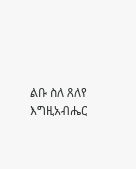ልቡ ስለ ጸለየ እግዚአብሔር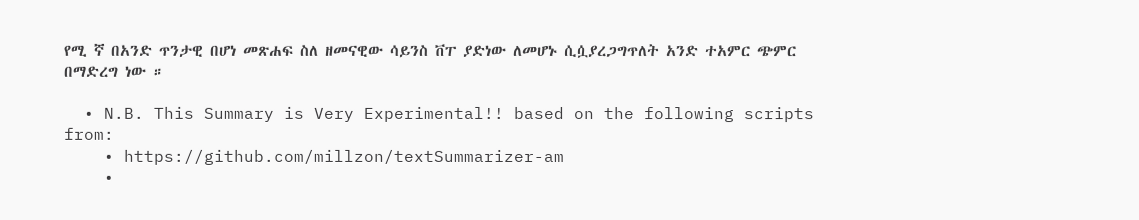የሚ ኛ በአንድ ጥንታዊ በሆነ መጽሐፍ ስለ ዘመናዊው ሳይንስ ቨፐ ያድነው ለመሆኑ ሲሷያረጋግጥለት አንድ ተአምር ጭምር በማድረግ ነው ።

  • N.B. This Summary is Very Experimental!! based on the following scripts from:
    • https://github.com/millzon/textSummarizer-am
    •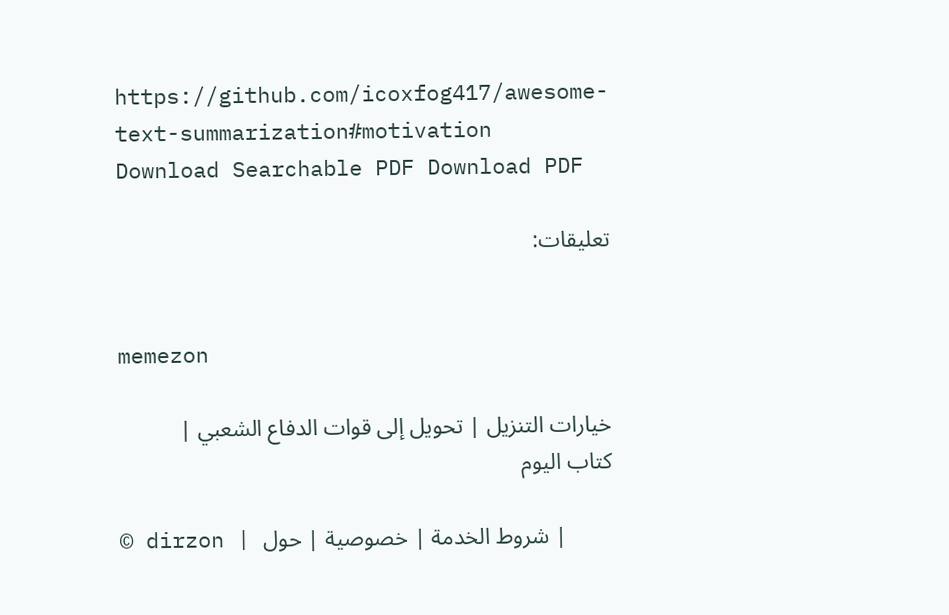https://github.com/icoxfog417/awesome-text-summarization#motivation
Download Searchable PDF Download PDF

تعليقات:


memezon

خيارات التنزيل | تحويل إلى قوات الدفاع الشعبي | كتاب اليوم

© dirzon | شروط الخدمة | خصوصية | حول |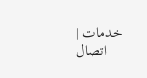خدمات | اتصال